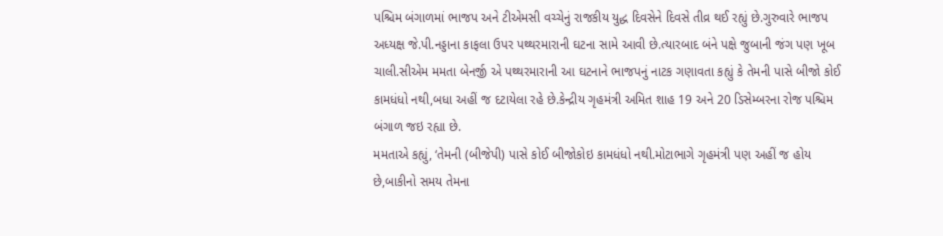પશ્ચિમ બંગાળમાં ભાજપ અને ટીએમસી વચ્ચેનું રાજકીય યુદ્ધ દિવસેને દિવસે તીવ્ર થઈ રહ્યું છે.ગુરુવારે ભાજપ અધ્યક્ષ જે.પી.નડ્ડાના કાફલા ઉપર પથ્થરમારાની ઘટના સામે આવી છે.ત્યારબાદ બંને પક્ષે જુબાની જંગ પણ ખૂબ ચાલી.સીએમ મમતા બેનર્જી એ પથ્થરમારાની આ ઘટનાને ભાજપનું નાટક ગણાવતા કહ્યું કે તેમની પાસે બીજો કોઈ કામધંધો નથી,બધા અહીં જ દટાયેલા રહે છે.કેન્દ્રીય ગૃહમંત્રી અમિત શાહ 19 અને 20 ડિસેમ્બરના રોજ પશ્ચિમ બંગાળ જઇ રહ્યા છે.
મમતાએ કહ્યું, ‘તેમની (બીજેપી) પાસે કોઈ બીજોકોઇ કામધંધો નથી.મોટાભાગે ગૃહમંત્રી પણ અહીં જ હોય છે,બાકીનો સમય તેમના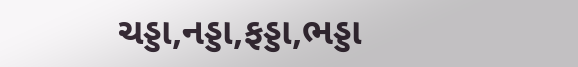ચડ્ડા,નડ્ડા,ફડ્ડા,ભડ્ડા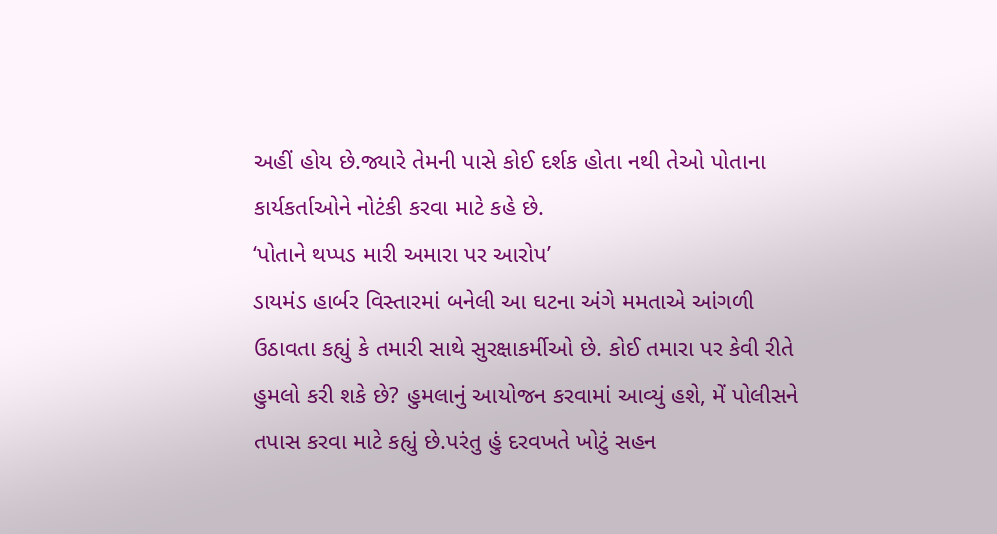અહીં હોય છે.જ્યારે તેમની પાસે કોઈ દર્શક હોતા નથી તેઓ પોતાના કાર્યકર્તાઓને નોટંકી કરવા માટે કહે છે.
‘પોતાને થપ્પડ મારી અમારા પર આરોપ’
ડાયમંડ હાર્બર વિસ્તારમાં બનેલી આ ઘટના અંગે મમતાએ આંગળી ઉઠાવતા કહ્યું કે તમારી સાથે સુરક્ષાકર્મીઓ છે. કોઈ તમારા પર કેવી રીતે હુમલો કરી શકે છે? હુમલાનું આયોજન કરવામાં આવ્યું હશે, મેં પોલીસને તપાસ કરવા માટે કહ્યું છે.પરંતુ હું દરવખતે ખોટું સહન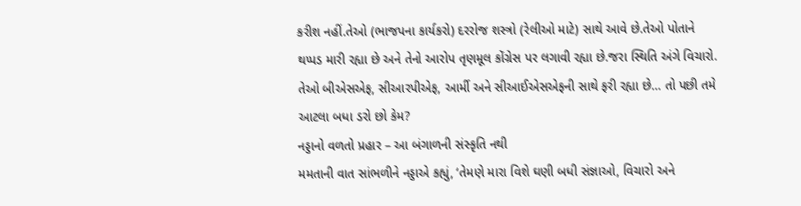કરીશ નહીં.તેઓ (ભાજપના કાર્યકરો) દરરોજ શસ્ત્રો (રેલીઓ માટે) સાથે આવે છે.તેઓ પોતાને થપ્પડ મારી રહ્યા છે અને તેનો આરોપ તૃણમૂલ કોંગ્રેસ પર લગાવી રહ્યા છે.જરા સ્થિતિ અંગે વિચારો. તેઓ બીએસએફ, સીઆરપીએફ, આર્મી અને સીઆઈએસએફની સાથે ફરી રહ્યા છે… તો પછી તમે આટલા બધા ડરો છો કેમ?
નડ્ડાનો વળતો પ્રહાર – આ બંગાળની સંસ્કૃતિ નથી
મમતાની વાત સાંભળીને નડ્ડાએ કહ્યું, ‘તેમણે મારા વિશે ઘણી બધી સંજ્ઞાઓ, વિચારો અને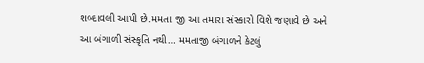શબ્દાવલી આપી છે.મમતા જી આ તમારા સંસ્કારો વિશે જણાવે છે અને આ બંગાળી સંસ્કૃતિ નથી… મમતાજી બંગાળને કેટલું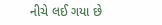નીચે લઈ ગયા છે